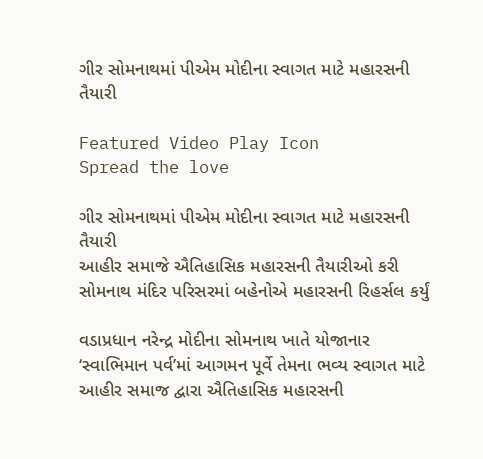ગીર સોમનાથમાં પીએમ મોદીના સ્વાગત માટે મહારસની તૈયારી

Featured Video Play Icon
Spread the love

ગીર સોમનાથમાં પીએમ મોદીના સ્વાગત માટે મહારસની તૈયારી
આહીર સમાજે ઐતિહાસિક મહારસની તૈયારીઓ કરી
સોમનાથ મંદિર પરિસરમાં બહેનોએ મહારસની રિહર્સલ કર્યું

વડાપ્રધાન નરેન્દ્ર મોદીના સોમનાથ ખાતે યોજાનાર ‘સ્વાભિમાન પર્વ’માં આગમન પૂર્વે તેમના ભવ્ય સ્વાગત માટે આહીર સમાજ દ્વારા ઐતિહાસિક મહારસની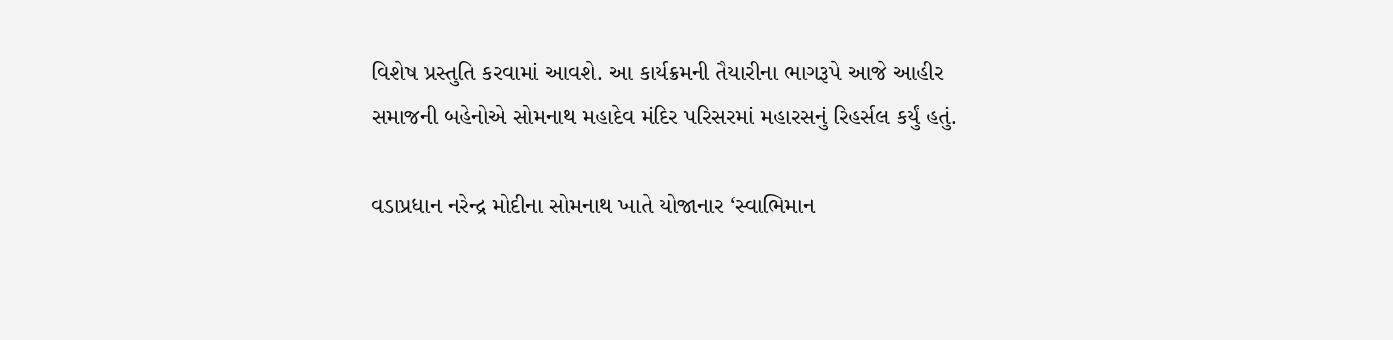વિશેષ પ્રસ્તુતિ કરવામાં આવશે. આ કાર્યક્રમની તૈયારીના ભાગરૂપે આજે આહીર સમાજની બહેનોએ સોમનાથ મહાદેવ મંદિર પરિસરમાં મહારસનું રિહર્સલ કર્યું હતું.

વડાપ્રધાન નરેન્દ્ર મોદીના સોમનાથ ખાતે યોજાનાર ‘સ્વાભિમાન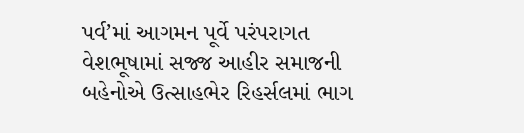પર્વ’માં આગમન પૂર્વે પરંપરાગત વેશભૂષામાં સજ્જ આહીર સમાજની બહેનોએ ઉત્સાહભેર રિહર્સલમાં ભાગ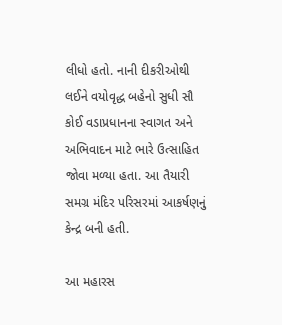લીધો હતો. નાની દીકરીઓથી લઈને વયોવૃદ્ધ બહેનો સુધી સૌ કોઈ વડાપ્રધાનના સ્વાગત અને અભિવાદન માટે ભારે ઉત્સાહિત જોવા મળ્યા હતા. આ તૈયારી સમગ્ર મંદિર પરિસરમાં આકર્ષણનું કેન્દ્ર બની હતી.

આ મહારસ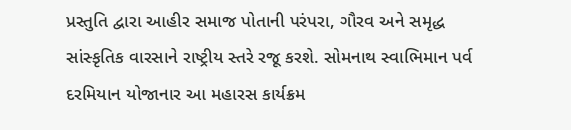પ્રસ્તુતિ દ્વારા આહીર સમાજ પોતાની પરંપરા, ગૌરવ અને સમૃદ્ધ સાંસ્કૃતિક વારસાને રાષ્ટ્રીય સ્તરે રજૂ કરશે. સોમનાથ સ્વાભિમાન પર્વ દરમિયાન યોજાનાર આ મહારસ કાર્યક્રમ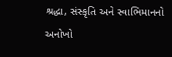શ્રદ્ધા, સંસ્કૃતિ અને સ્વાભિમાનનો અનોખો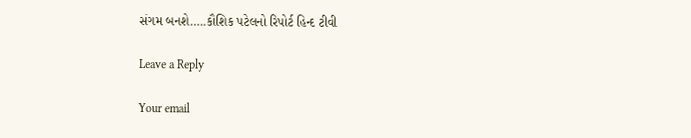સંગમ બનશે…..કૌશિક પટેલનો રિપોર્ટ હિન્દ ટીવી

Leave a Reply

Your email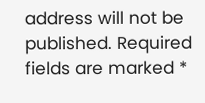address will not be published. Required fields are marked *